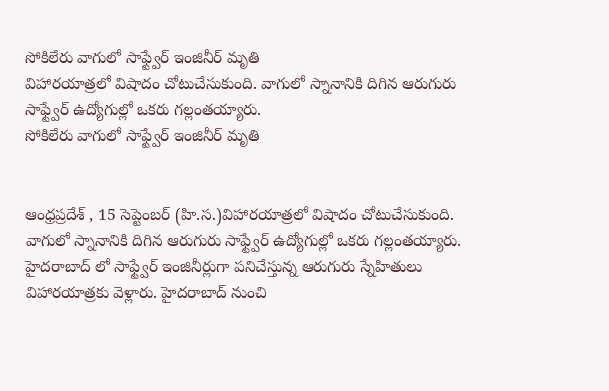సోకిలేరు వాగులో సాఫ్ట్వేర్ ఇంజినీర్ మృతి
విహారయాత్రలో విషాదం చోటుచేసుకుంది. వాగులో స్నానానికి దిగిన ఆరుగురు సాఫ్ట్వేర్ ఉద్యోగుల్లో ఒకరు గల్లంతయ్యారు.
సోకిలేరు వాగులో సాఫ్ట్వేర్ ఇంజినీర్ మృతి


ఆంధ్రప్రదేశ్ , 15 సెప్టెంబర్ (హి.స.)విహారయాత్రలో విషాదం చోటుచేసుకుంది. వాగులో స్నానానికి దిగిన ఆరుగురు సాఫ్ట్వేర్ ఉద్యోగుల్లో ఒకరు గల్లంతయ్యారు. హైదరాబాద్ లో సాఫ్ట్వేర్ ఇంజినీర్లుగా పనిచేస్తున్న ఆరుగురు స్నేహితులు విహారయాత్రకు వెళ్లారు. హైదరాబాద్ నుంచి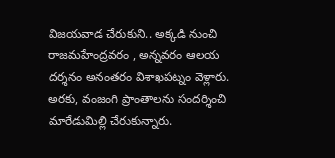విజయవాడ చేరుకుని.. అక్కడి నుంచి రాజమహేంద్రవరం , అన్నవరం ఆలయ దర్శనం అనంతరం విశాఖపట్నం వెళ్లారు. అరకు, వంజంగి ప్రాంతాలను సందర్శించి మారేడుమిల్లి చేరుకున్నారు.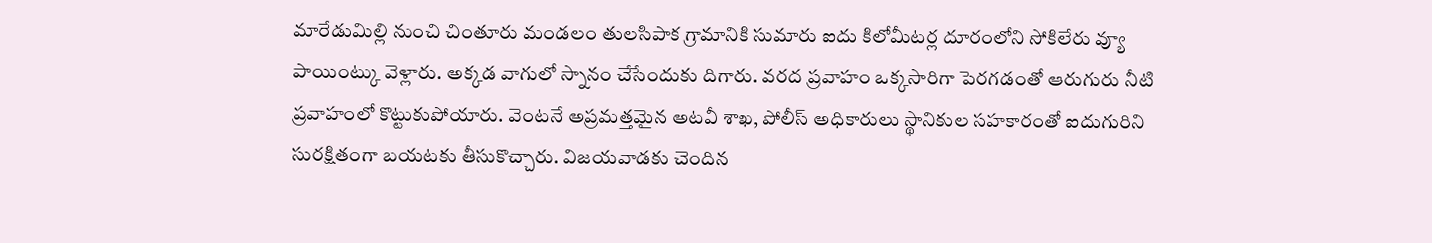మారేడుమిల్లి నుంచి చింతూరు మండలం తులసిపాక గ్రామానికి సుమారు ఐదు కిలోమీటర్ల దూరంలోని సోకిలేరు వ్యూ పాయింట్కు వెళ్లారు. అక్కడ వాగులో స్నానం చేసేందుకు దిగారు. వరద ప్రవాహం ఒక్కసారిగా పెరగడంతో ఆరుగురు నీటి ప్రవాహంలో కొట్టుకుపోయారు. వెంటనే అప్రమత్తమైన అటవీ శాఖ, పోలీస్ అధికారులు స్థానికుల సహకారంతో ఐదుగురిని సురక్షితంగా బయటకు తీసుకొచ్చారు. విజయవాడకు చెందిన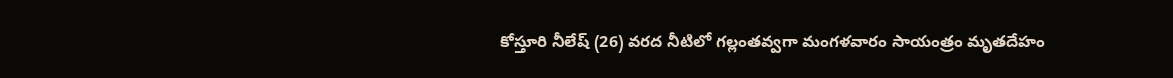కోస్తూరి నీలేష్ (26) వరద నీటిలో గల్లంతవ్వగా మంగళవారం సాయంత్రం మృతదేహం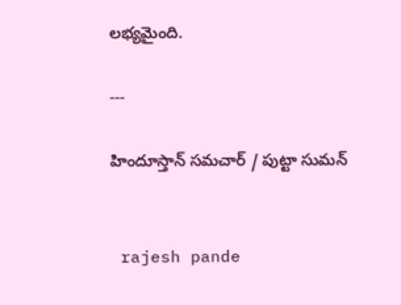లభ్యమైంది.

---

హిందూస్తాన్ సమచార్ / పుట్టా సుమన్


 rajesh pande